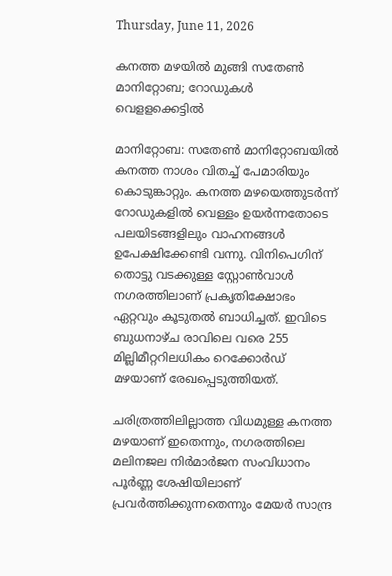Thursday, June 11, 2026

കനത്ത മഴയില്‍ മുങ്ങി സതേണ്‍ മാനിറ്റോബ; റോഡുകള്‍ വെളളക്കെട്ടില്‍

മാനിറ്റോബ: സതേണ്‍ മാനിറ്റോബയില്‍ കനത്ത നാശം വിതച്ച് പേമാരിയും കൊടുങ്കാറ്റും. കനത്ത മഴയെത്തുടര്‍ന്ന് റോഡുകളില്‍ വെള്ളം ഉയര്‍ന്നതോടെ പലയിടങ്ങളിലും വാഹനങ്ങള്‍ ഉപേക്ഷിക്കേണ്ടി വന്നു. വിനിപെഗിന് തൊട്ടു വടക്കുള്ള സ്റ്റോണ്‍വാള്‍ നഗരത്തിലാണ് പ്രകൃതിക്ഷോഭം ഏറ്റവും കൂടുതല്‍ ബാധിച്ചത്. ഇവിടെ ബുധനാഴ്ച രാവിലെ വരെ 255 മില്ലിമീറ്ററിലധികം റെക്കോര്‍ഡ് മഴയാണ് രേഖപ്പെടുത്തിയത്.

ചരിത്രത്തിലില്ലാത്ത വിധമുള്ള കനത്ത മഴയാണ് ഇതെന്നും, നഗരത്തിലെ മലിനജല നിര്‍മാര്‍ജന സംവിധാനം പൂര്‍ണ്ണ ശേഷിയിലാണ് പ്രവര്‍ത്തിക്കുന്നതെന്നും മേയര്‍ സാന്ദ്ര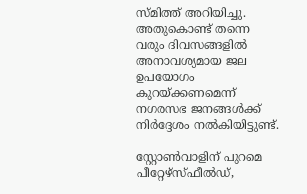സ്മിത്ത് അറിയിച്ചു. അതുകൊണ്ട് തന്നെ വരും ദിവസങ്ങളില്‍ അനാവശ്യമായ ജല ഉപയോഗം കുറയ്ക്കണമെന്ന് നഗരസഭ ജനങ്ങള്‍ക്ക് നിര്‍ദ്ദേശം നല്‍കിയിട്ടുണ്ട്.

സ്റ്റോണ്‍വാളിന് പുറമെ പീറ്റേഴ്‌സ്ഫീല്‍ഡ്,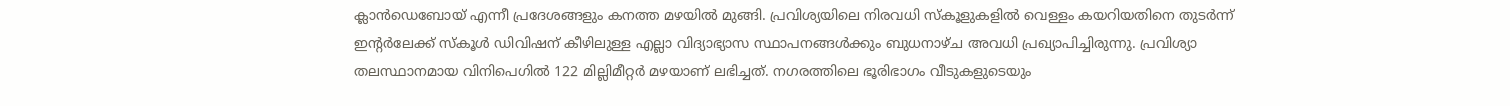ക്ലാന്‍ഡെബോയ് എന്നീ പ്രദേശങ്ങളും കനത്ത മഴയില്‍ മുങ്ങി. പ്രവിശ്യയിലെ നിരവധി സ്‌കൂളുകളില്‍ വെള്ളം കയറിയതിനെ തുടര്‍ന്ന് ഇന്റര്‍ലേക്ക് സ്‌കൂള്‍ ഡിവിഷന് കീഴിലുള്ള എല്ലാ വിദ്യാഭ്യാസ സ്ഥാപനങ്ങള്‍ക്കും ബുധനാഴ്ച അവധി പ്രഖ്യാപിച്ചിരുന്നു. പ്രവിശ്യാ തലസ്ഥാനമായ വിനിപെഗില്‍ 122 മില്ലിമീറ്റര്‍ മഴയാണ് ലഭിച്ചത്. നഗരത്തിലെ ഭൂരിഭാഗം വീടുകളുടെയും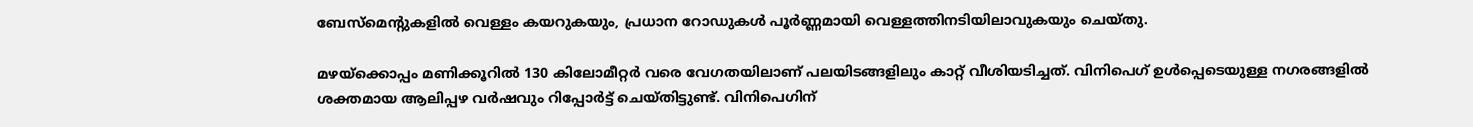ബേസ്‌മെന്റുകളില്‍ വെള്ളം കയറുകയും, പ്രധാന റോഡുകള്‍ പൂര്‍ണ്ണമായി വെള്ളത്തിനടിയിലാവുകയും ചെയ്തു.

മഴയ്‌ക്കൊപ്പം മണിക്കൂറില്‍ 130 കിലോമീറ്റര്‍ വരെ വേഗതയിലാണ് പലയിടങ്ങളിലും കാറ്റ് വീശിയടിച്ചത്. വിനിപെഗ് ഉള്‍പ്പെടെയുള്ള നഗരങ്ങളില്‍ ശക്തമായ ആലിപ്പഴ വര്‍ഷവും റിപ്പോര്‍ട്ട് ചെയ്തിട്ടുണ്ട്. വിനിപെഗിന്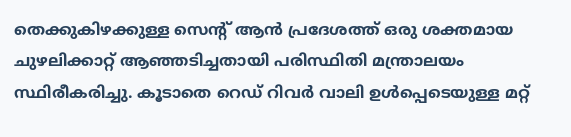തെക്കുകിഴക്കുള്ള സെന്റ് ആന്‍ പ്രദേശത്ത് ഒരു ശക്തമായ ചുഴലിക്കാറ്റ് ആഞ്ഞടിച്ചതായി പരിസ്ഥിതി മന്ത്രാലയം സ്ഥിരീകരിച്ചു. കൂടാതെ റെഡ് റിവര്‍ വാലി ഉള്‍പ്പെടെയുള്ള മറ്റ്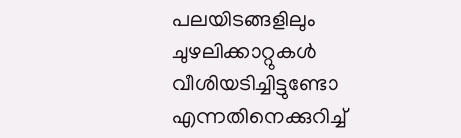പലയിടങ്ങളിലും ചുഴലിക്കാറ്റുകള്‍ വീശിയടിച്ചിട്ടുണ്ടോ എന്നതിനെക്കുറിച്ച്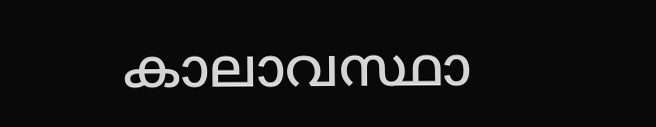കാലാവസ്ഥാ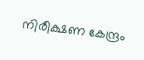നിരീക്ഷണ കേന്ദ്രം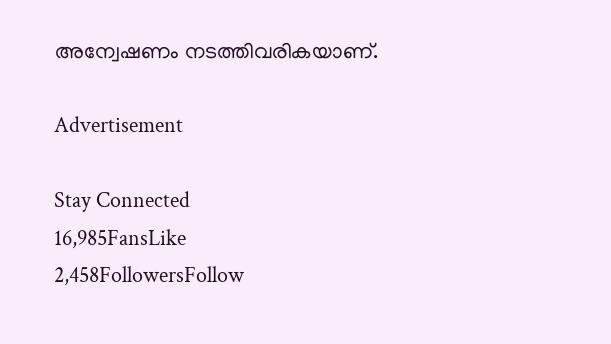അന്വേഷണം നടത്തിവരികയാണ്.

Advertisement

Stay Connected
16,985FansLike
2,458FollowersFollow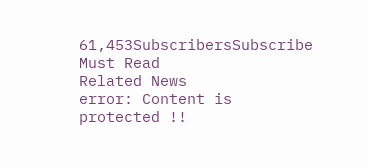61,453SubscribersSubscribe
Must Read
Related News
error: Content is protected !!